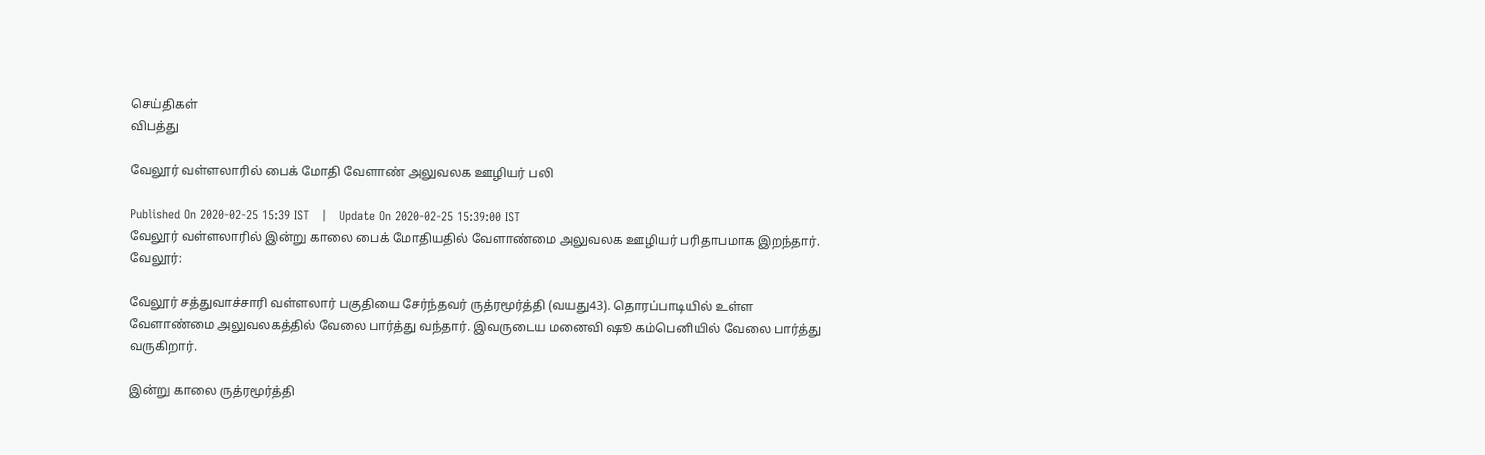செய்திகள்
விபத்து

வேலூர் வள்ளலாரில் பைக் மோதி வேளாண் அலுவலக ஊழியர் பலி

Published On 2020-02-25 15:39 IST   |   Update On 2020-02-25 15:39:00 IST
வேலூர் வள்ளலாரில் இன்று காலை பைக் மோதியதில் வேளாண்மை அலுவலக ஊழியர் பரிதாபமாக இறந்தார்.
வேலூர்:

வேலூர் சத்துவாச்சாரி வள்ளலார் பகுதியை சேர்ந்தவர் ருத்ரமூர்த்தி (வயது43). தொரப்பாடியில் உள்ள வேளாண்மை அலுவலகத்தில் வேலை பார்த்து வந்தார். இவருடைய மனைவி ஷூ கம்பெனியில் வேலை பார்த்து வருகிறார்.

இன்று காலை ருத்ரமூர்த்தி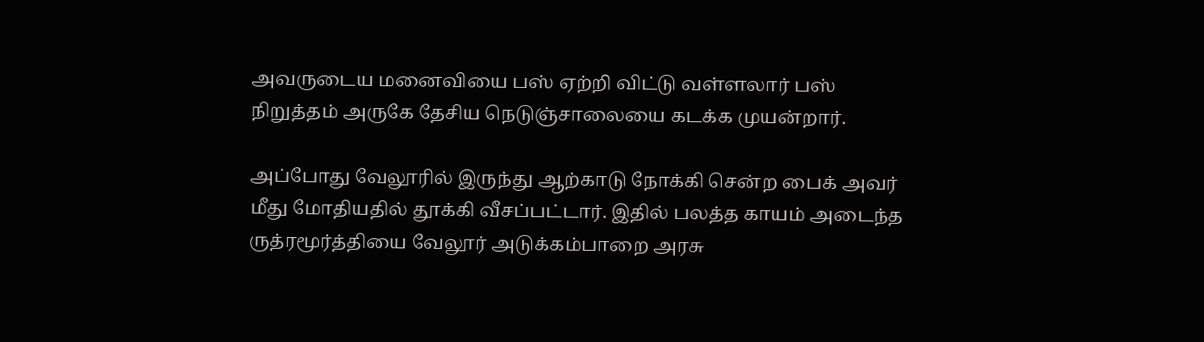அவருடைய மனைவியை பஸ் ஏற்றி விட்டு வள்ளலார் பஸ் நிறுத்தம் அருகே தேசிய நெடுஞ்சாலையை கடக்க முயன்றார்.

அப்போது வேலூரில் இருந்து ஆற்காடு நோக்கி சென்ற பைக் அவர் மீது மோதியதில் தூக்கி வீசப்பட்டார். இதில் பலத்த காயம் அடைந்த ருத்ரமூர்த்தியை வேலூர் அடுக்கம்பாறை அரசு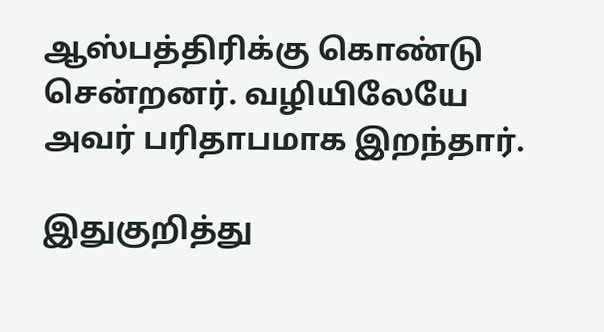ஆஸ்பத்திரிக்கு கொண்டு சென்றனர். வழியிலேயே அவர் பரிதாபமாக இறந்தார்.

இதுகுறித்து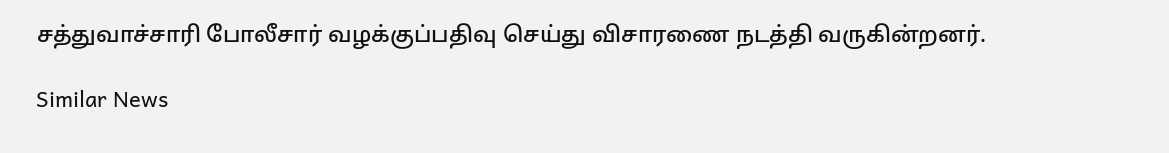சத்துவாச்சாரி போலீசார் வழக்குப்பதிவு செய்து விசாரணை நடத்தி வருகின்றனர்.

Similar News